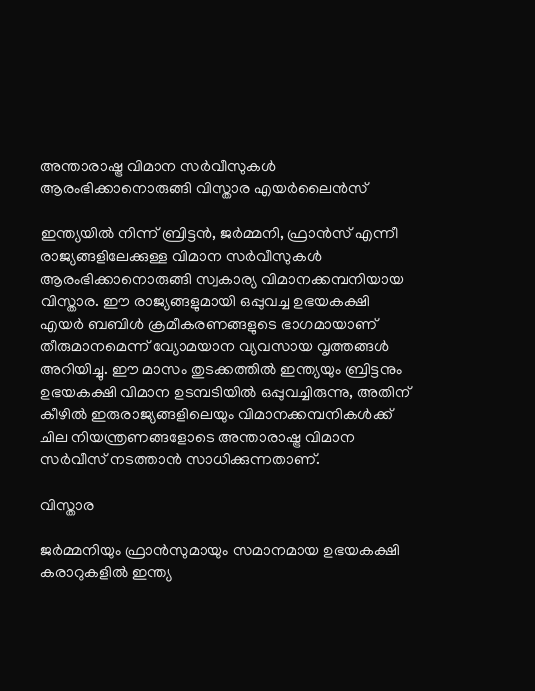അന്താരാഷ്ട്ര വിമാന സര്‍വീസുകള്‍ ആരംഭിക്കാനൊരുങ്ങി വിസ്താര എയര്‍ലൈന്‍സ്‌

ഇന്ത്യയില്‍ നിന്ന് ബ്രിട്ടന്‍, ജര്‍മ്മനി, ഫ്രാന്‍സ് എന്നീ രാജ്യങ്ങളിലേക്കുള്ള വിമാന സര്‍വീസുകള്‍ ആരംഭിക്കാനൊരുങ്ങി സ്വകാര്യ വിമാനക്കമ്പനിയായ വിസ്താര. ഈ രാജ്യങ്ങളുമായി ഒപ്പുവച്ച ഉഭയകക്ഷി എയര്‍ ബബിള്‍ ക്രമീകരണങ്ങളുടെ ഭാഗമായാണ് തീരുമാനമെന്ന് വ്യോമയാന വ്യവസായ വൃത്തങ്ങള്‍ അറിയിച്ചു. ഈ മാസം തുടക്കത്തില്‍ ഇന്ത്യയും ബ്രിട്ടനും ഉഭയകക്ഷി വിമാന ഉടമ്പടിയില്‍ ഒപ്പുവച്ചിരുന്നു, അതിന് കീഴില്‍ ഇരുരാജ്യങ്ങളിലെയും വിമാനക്കമ്പനികള്‍ക്ക് ചില നിയന്ത്രണങ്ങളോടെ അന്താരാഷ്ട്ര വിമാന സര്‍വീസ് നടത്താന്‍ സാധിക്കുന്നതാണ്.

വിസ്താര

ജര്‍മ്മനിയും ഫ്രാന്‍സുമായും സമാനമായ ഉഭയകക്ഷി കരാറുകളില്‍ ഇന്ത്യ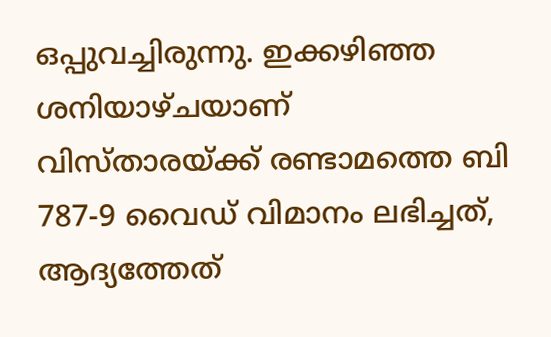ഒപ്പുവച്ചിരുന്നു. ഇക്കഴിഞ്ഞ ശനിയാഴ്ചയാണ് വിസ്താരയ്ക്ക് രണ്ടാമത്തെ ബി 787-9 വൈഡ് വിമാനം ലഭിച്ചത്, ആദ്യത്തേത്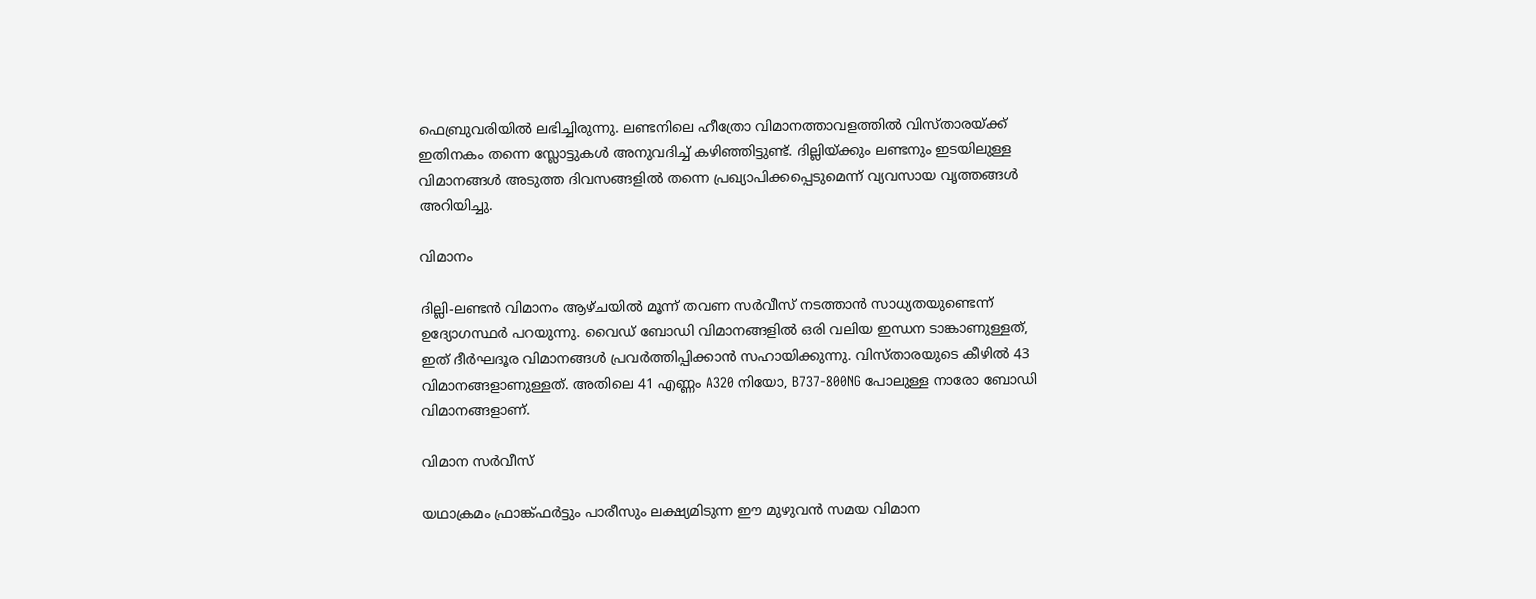ഫെബ്രുവരിയില്‍ ലഭിച്ചിരുന്നു. ലണ്ടനിലെ ഹീത്രോ വിമാനത്താവളത്തില്‍ വിസ്താരയ്ക്ക് ഇതിനകം തന്നെ സ്ലോട്ടുകള്‍ അനുവദിച്ച് കഴിഞ്ഞിട്ടുണ്ട്. ദില്ലിയ്ക്കും ലണ്ടനും ഇടയിലുള്ള വിമാനങ്ങള്‍ അടുത്ത ദിവസങ്ങളില്‍ തന്നെ പ്രഖ്യാപിക്കപ്പെടുമെന്ന് വ്യവസായ വൃത്തങ്ങള്‍ അറിയിച്ചു.

വിമാനം

ദില്ലി-ലണ്ടന്‍ വിമാനം ആഴ്ചയില്‍ മൂന്ന് തവണ സര്‍വീസ് നടത്താന്‍ സാധ്യതയുണ്ടെന്ന് ഉദ്യോഗസ്ഥര്‍ പറയുന്നു. വൈഡ് ബോഡി വിമാനങ്ങളില്‍ ഒരി വലിയ ഇന്ധന ടാങ്കാണുള്ളത്, ഇത് ദീര്‍ഘദൂര വിമാനങ്ങള്‍ പ്രവര്‍ത്തിപ്പിക്കാന്‍ സഹായിക്കുന്നു. വിസ്താരയുടെ കീഴില്‍ 43 വിമാനങ്ങളാണുള്ളത്. അതിലെ 41 എണ്ണം A320 നിയോ, B737-800NG പോലുള്ള നാരോ ബോഡി വിമാനങ്ങളാണ്.

വിമാന സര്‍വീസ്

യഥാക്രമം ഫ്രാങ്ക്ഫര്‍ട്ടും പാരീസും ലക്ഷ്യമിടുന്ന ഈ മുഴുവന്‍ സമയ വിമാന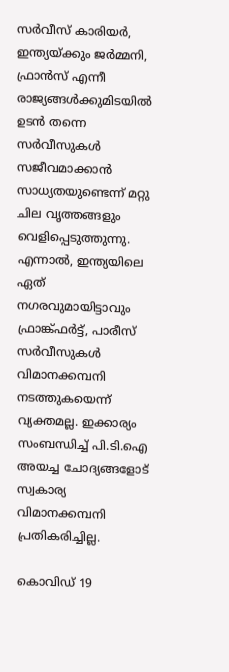സര്‍വീസ് കാരിയര്‍, ഇന്ത്യയ്ക്കും ജര്‍മ്മനി, ഫ്രാന്‍സ് എന്നീ രാജ്യങ്ങള്‍ക്കുമിടയില്‍ ഉടന്‍ തന്നെ സര്‍വീസുകള്‍ സജീവമാക്കാന്‍ സാധ്യതയുണ്ടെന്ന് മറ്റു ചില വൃത്തങ്ങളും വെളിപ്പെടുത്തുന്നു. എന്നാല്‍, ഇന്ത്യയിലെ ഏത് നഗരവുമായിട്ടാവും ഫ്രാങ്ക്ഫര്‍ട്ട്, പാരീസ് സര്‍വീസുകള്‍ വിമാനക്കമ്പനി നടത്തുകയെന്ന് വ്യക്തമല്ല. ഇക്കാര്യം സംബന്ധിച്ച് പി.ടി.ഐ അയച്ച ചോദ്യങ്ങളോട് സ്വകാര്യ വിമാനക്കമ്പനി പ്രതികരിച്ചില്ല.

കൊവിഡ് 19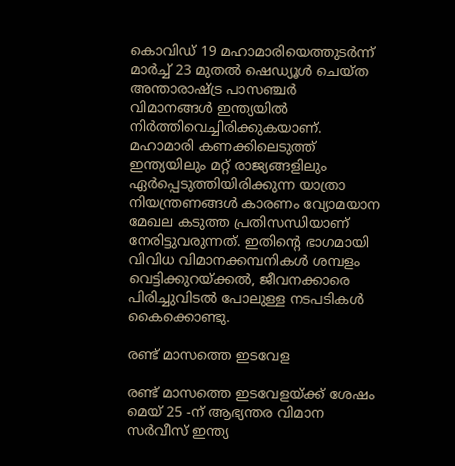കൊവിഡ് 19 മഹാമാരിയെത്തുടര്‍ന്ന് മാര്‍ച്ച് 23 മുതല്‍ ഷെഡ്യൂള്‍ ചെയ്ത അന്താരാഷ്ട്ര പാസഞ്ചര്‍ വിമാനങ്ങള്‍ ഇന്ത്യയില്‍ നിര്‍ത്തിവെച്ചിരിക്കുകയാണ്. മഹാമാരി കണക്കിലെടുത്ത് ഇന്ത്യയിലും മറ്റ് രാജ്യങ്ങളിലും ഏര്‍പ്പെടുത്തിയിരിക്കുന്ന യാത്രാ നിയന്ത്രണങ്ങള്‍ കാരണം വ്യോമയാന മേഖല കടുത്ത പ്രതിസന്ധിയാണ് നേരിട്ടുവരുന്നത്. ഇതിന്റെ ഭാഗമായി വിവിധ വിമാനക്കമ്പനികള്‍ ശമ്പളം വെട്ടിക്കുറയ്ക്കല്‍, ജീവനക്കാരെ പിരിച്ചുവിടല്‍ പോലുള്ള നടപടികള്‍ കൈക്കൊണ്ടു.

രണ്ട് മാസത്തെ ഇടവേള

രണ്ട് മാസത്തെ ഇടവേളയ്ക്ക് ശേഷം മെയ് 25 -ന് ആഭ്യന്തര വിമാന സര്‍വീസ് ഇന്ത്യ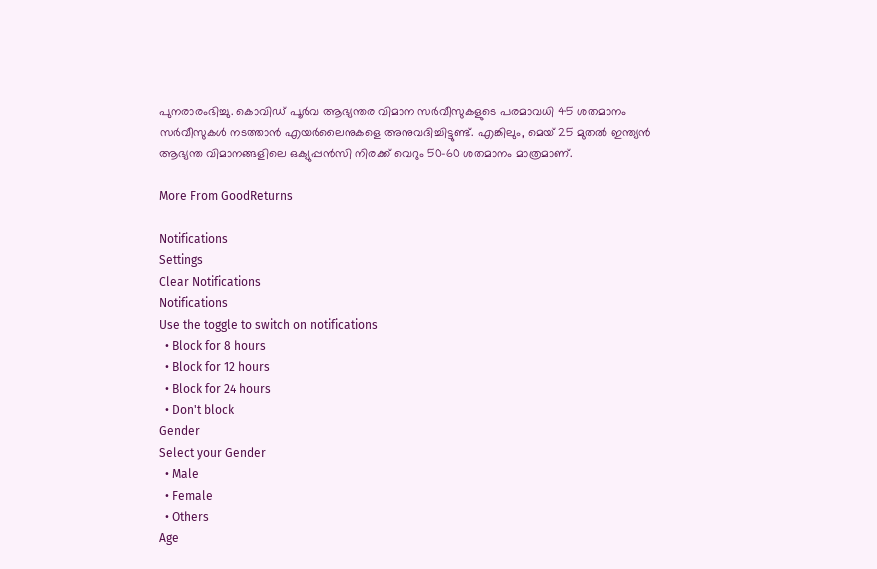പുനരാരംഭിച്ചു. കൊവിഡ് പൂര്‍വ ആഭ്യന്തര വിമാന സര്‍വീസുകളുടെ പരമാവധി 45 ശതമാനം സര്‍വീസുകള്‍ നടത്താന്‍ എയര്‍ലൈനുകളെ അനുവദിച്ചിട്ടുണ്ട്. എങ്കിലും, മെയ് 25 മുതല്‍ ഇന്ത്യന്‍ ആഭ്യന്ത വിമാനങ്ങളിലെ ഒക്യുപ്പന്‍സി നിരക്ക് വെറും 50-60 ശതമാനം മാത്രമാണ്.

More From GoodReturns

Notifications
Settings
Clear Notifications
Notifications
Use the toggle to switch on notifications
  • Block for 8 hours
  • Block for 12 hours
  • Block for 24 hours
  • Don't block
Gender
Select your Gender
  • Male
  • Female
  • Others
Age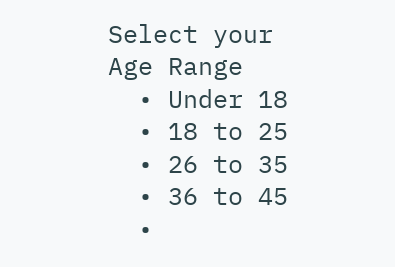Select your Age Range
  • Under 18
  • 18 to 25
  • 26 to 35
  • 36 to 45
  •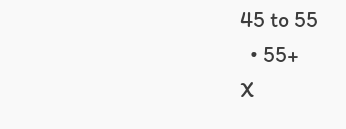45 to 55
  • 55+
X